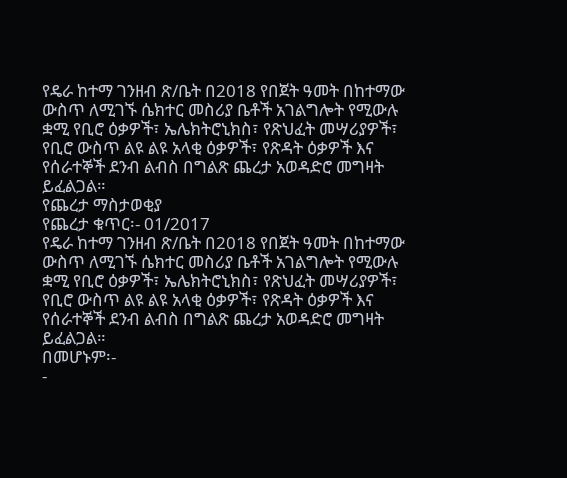የዴራ ከተማ ገንዘብ ጽ/ቤት በ2018 የበጀት ዓመት በከተማው ውስጥ ለሚገኙ ሴክተር መስሪያ ቤቶች አገልግሎት የሚውሉ ቋሚ የቢሮ ዕቃዎች፣ ኤሌክትሮኒክስ፣ የጽህፈት መሣሪያዎች፣ የቢሮ ውስጥ ልዩ ልዩ አላቂ ዕቃዎች፣ የጽዳት ዕቃዎች እና የሰራተኞች ደንብ ልብስ በግልጽ ጨረታ አወዳድሮ መግዛት ይፈልጋል።
የጨረታ ማስታወቂያ
የጨረታ ቁጥር፡- 01/2017
የዴራ ከተማ ገንዘብ ጽ/ቤት በ2018 የበጀት ዓመት በከተማው ውስጥ ለሚገኙ ሴክተር መስሪያ ቤቶች አገልግሎት የሚውሉ ቋሚ የቢሮ ዕቃዎች፣ ኤሌክትሮኒክስ፣ የጽህፈት መሣሪያዎች፣ የቢሮ ውስጥ ልዩ ልዩ አላቂ ዕቃዎች፣ የጽዳት ዕቃዎች እና የሰራተኞች ደንብ ልብስ በግልጽ ጨረታ አወዳድሮ መግዛት ይፈልጋል።
በመሆኑም፡-
-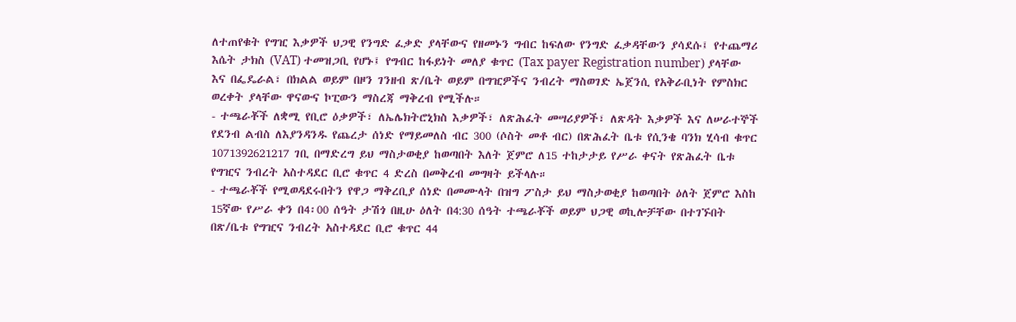ለተጠየቁት የግዢ እቃዎች ህጋዊ የንግድ ፈቃድ ያላቸውና የዘመኑን ግብር ከፍለው የንግድ ፈቃዳቸውን ያሳደሱ፤ የተጨማሪ እሴት ታክስ (VAT) ተመዝጋቢ የሆኑ፤ የግብር ከፋይነት መለያ ቁጥር (Tax payer Registration number) ያላቸው እና በፌዴራል፣ በክልል ወይም በዞን ገንዘብ ጽ/ቤት ወይም በግዢዎችና ንብረት ማስወገድ ኤጀንሲ የአቅራቢነት የምስክር ወረቀት ያላቸው ዋናውና ኮፒውን ማስረጃ ማቅረብ የሚችሉ።
- ተጫራቾች ለቋሚ የቢሮ ዕቃዎች፣ ለኤሌክትሮኒክስ እቃዎች፣ ለጽሕፈት መሣሪያዎች፣ ለጽዳት እቃዎች እና ለሠራተኞች የደንብ ልብስ ለእያንዳንዱ የጨረታ ሰነድ የማይመለስ ብር 300 (ሶስት መቶ ብር) በጽሕፈት ቤቱ የሲንቄ ባንክ ሂሳብ ቁጥር 1071392621217 ገቢ በማድረግ ይህ ማስታወቂያ ከወጣበት እለት ጀምሮ ለ15 ተከታታይ የሥራ ቀናት የጽሕፈት ቤቱ የግዢና ንብረት አስተዳደር ቢሮ ቁጥር 4 ድረስ በመቅረብ መግዛት ይችላሉ።
- ተጫራቾች የሚወዳደሩበትን የዋጋ ማቅረቢያ ሰነድ በመሙላት በዝግ ፖስታ ይህ ማስታወቂያ ከወጣበት ዕለት ጀምሮ እስከ 15ኛው የሥራ ቀን በ4፡00 ሰዓት ታሽጎ በዚሁ ዕለት በ4:30 ሰዓት ተጫራቾች ወይም ህጋዊ ወኪሎቻቸው በተገኙበት በጽ/ቤቱ የግዢና ንብረት አስተዳደር ቢሮ ቁጥር 44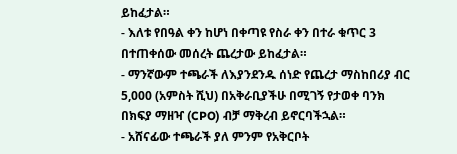ይከፈታል።
- እለቱ የበዓል ቀን ከሆነ በቀጣዩ የስራ ቀን በተራ ቁጥር 3 በተጠቀሰው መሰረት ጨረታው ይከፈታል።
- ማንኛውም ተጫራች ለእያንደንዱ ሰነድ የጨረታ ማስከበሪያ ብር 5,000 (አምስት ሺህ) በአቅራቢያችሁ በሚገኝ የታወቀ ባንክ በክፍያ ማዘዣ (CPO) ብቻ ማቅረብ ይኖርባችኋል።
- አሸናፊው ተጫራች ያለ ምንም የአቅርቦት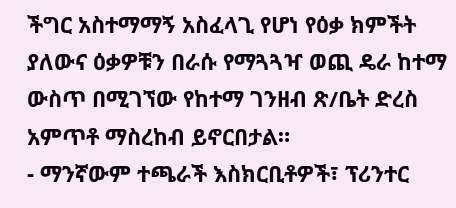ችግር አስተማማኝ አስፈላጊ የሆነ የዕቃ ክምችት ያለውና ዕቃዎቹን በራሱ የማጓጓዣ ወጪ ዴራ ከተማ ውስጥ በሚገኘው የከተማ ገንዘብ ጽ/ቤት ድረስ አምጥቶ ማስረከብ ይኖርበታል።
- ማንኛውም ተጫራች እስክርቢቶዎች፣ ፕሪንተር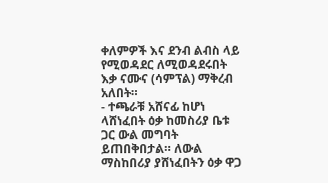ቀለምዎች እና ደንብ ልብስ ላይ የሚወዳደር ለሚወዳደሩበት እቃ ናሙና (ሳምፕል) ማቅረብ አለበት።
- ተጫራቹ አሸናፊ ከሆነ ላሸነፈበት ዕቃ ከመስሪያ ቤቱ ጋር ውል መግባት ይጠበቅበታል። ለውል ማስከበሪያ ያሸነፈበትን ዕቃ ዋጋ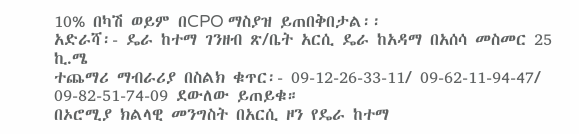10% በካሽ ወይም በCPO ማስያዝ ይጠበቅበታል፡፡
አድራሻ፡- ዴራ ከተማ ገንዘብ ጽ/ቤት አርሲ ዴራ ከአዳማ በአሰሳ መስመር 25 ኪ.ሜ
ተጨማሪ ማብራሪያ በስልክ ቁጥር፡- 09-12-26-33-11/ 09-62-11-94-47/ 09-82-51-74-09 ደውለው ይጠይቁ።
በኦሮሚያ ክልላዊ መንግስት በአርሲ ዞን የዴራ ከተማ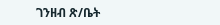ገንዘብ ጽ/ቤት